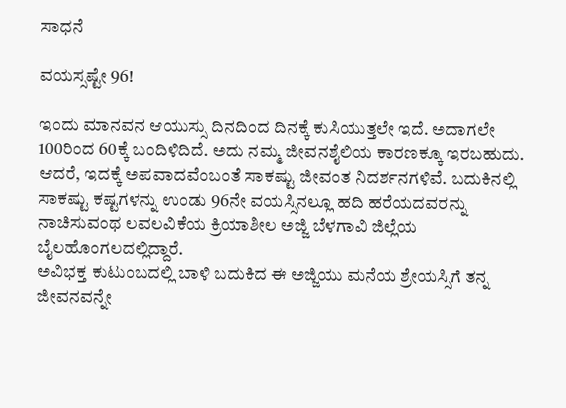ಸಾಧನೆ

ವಯಸ್ಸಷ್ಟೇ 96!

ಇಂದು ಮಾನವನ ಆಯುಸ್ಸು ದಿನದಿಂದ ದಿನಕ್ಕೆ ಕುಸಿಯುತ್ತಲೇ ಇದೆ. ಅದಾಗಲೇ 100ರಿಂದ 60ಕ್ಕೆ ಬಂದಿಳಿದಿದೆ. ಅದು ನಮ್ಮ ಜೀವನಶೈಲಿಯ ಕಾರಣಕ್ಕೂ ಇರಬಹುದು. ಆದರೆ, ಇದಕ್ಕೆ ಅಪವಾದವೆಂಬಂತೆ ಸಾಕಷ್ಟು ಜೀವಂತ ನಿದರ್ಶನಗಳಿವೆ. ಬದುಕಿನಲ್ಲಿ ಸಾಕಷ್ಟು ಕಷ್ಟಗಳನ್ನು ಉಂಡು 96ನೇ ವಯಸ್ಸಿನಲ್ಲೂ ಹದಿ ಹರೆಯದವರನ್ನು ನಾಚಿಸುವಂಥ ಲವಲವಿಕೆಯ ಕ್ರಿಯಾಶೀಲ ಅಜ್ಜಿ ಬೆಳಗಾವಿ ಜಿಲ್ಲೆಯ ಬೈಲಹೊಂಗಲದಲ್ಲಿದ್ದಾರೆ.
ಅವಿಭಕ್ತ ಕುಟುಂಬದಲ್ಲಿ ಬಾಳಿ ಬದುಕಿದ ಈ ಅಜ್ಜಿಯು ಮನೆಯ ಶ್ರೇಯಸ್ಸಿಗೆ ತನ್ನ ಜೀವನವನ್ನೇ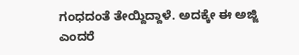ಗಂಧದಂತೆ ತೇಯ್ದಿದ್ದಾಳೆ. ಅದಕ್ಕೇ ಈ ಅಜ್ಜಿ ಎಂದರೆ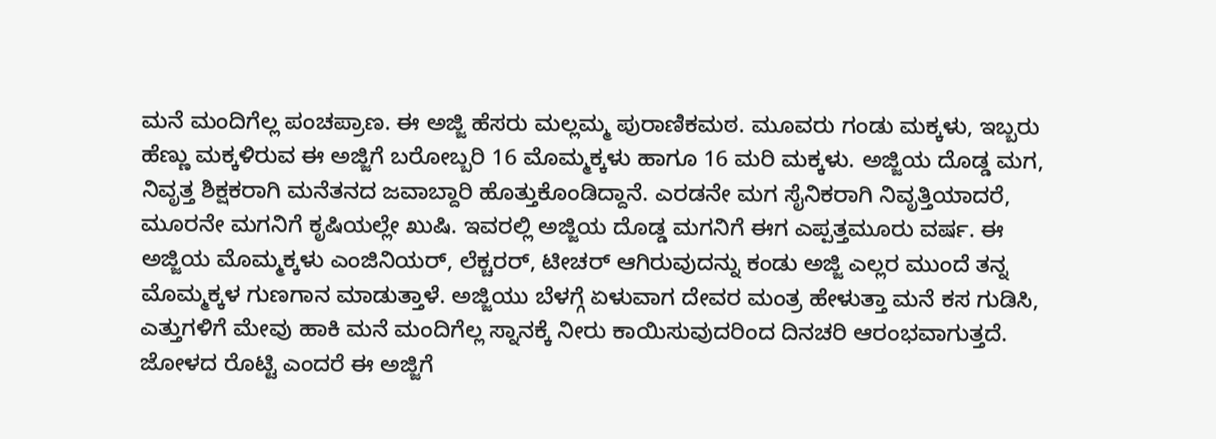ಮನೆ ಮಂದಿಗೆಲ್ಲ ಪಂಚಪ್ರಾಣ. ಈ ಅಜ್ಜಿ ಹೆಸರು ಮಲ್ಲಮ್ಮ ಪುರಾಣಿಕಮಠ. ಮೂವರು ಗಂಡು ಮಕ್ಕಳು, ಇಬ್ಬರು ಹೆಣ್ಣು ಮಕ್ಕಳಿರುವ ಈ ಅಜ್ಜಿಗೆ ಬರೋಬ್ಬರಿ 16 ಮೊಮ್ಮಕ್ಕಳು ಹಾಗೂ 16 ಮರಿ ಮಕ್ಕಳು. ಅಜ್ಜಿಯ ದೊಡ್ಡ ಮಗ, ನಿವೃತ್ತ ಶಿಕ್ಷಕರಾಗಿ ಮನೆತನದ ಜವಾಬ್ದಾರಿ ಹೊತ್ತುಕೊಂಡಿದ್ದಾನೆ. ಎರಡನೇ ಮಗ ಸೈನಿಕರಾಗಿ ನಿವೃತ್ತಿಯಾದರೆ, ಮೂರನೇ ಮಗನಿಗೆ ಕೃಷಿಯಲ್ಲೇ ಖುಷಿ. ಇವರಲ್ಲಿ ಅಜ್ಜಿಯ ದೊಡ್ಡ ಮಗನಿಗೆ ಈಗ ಎಪ್ಪತ್ತಮೂರು ವರ್ಷ. ಈ ಅಜ್ಜಿಯ ಮೊಮ್ಮಕ್ಕಳು ಎಂಜಿನಿಯರ್, ಲೆಕ್ಚರರ್, ಟೀಚರ್ ಆಗಿರುವುದನ್ನು ಕಂಡು ಅಜ್ಜಿ ಎಲ್ಲರ ಮುಂದೆ ತನ್ನ ಮೊಮ್ಮಕ್ಕಳ ಗುಣಗಾನ ಮಾಡುತ್ತಾಳೆ. ಅಜ್ಜಿಯು ಬೆಳಗ್ಗೆ ಏಳುವಾಗ ದೇವರ ಮಂತ್ರ ಹೇಳುತ್ತಾ ಮನೆ ಕಸ ಗುಡಿಸಿ, ಎತ್ತುಗಳಿಗೆ ಮೇವು ಹಾಕಿ ಮನೆ ಮಂದಿಗೆಲ್ಲ ಸ್ನಾನಕ್ಕೆ ನೀರು ಕಾಯಿಸುವುದರಿಂದ ದಿನಚರಿ ಆರಂಭವಾಗುತ್ತದೆ. ಜೋಳದ ರೊಟ್ಟಿ ಎಂದರೆ ಈ ಅಜ್ಜಿಗೆ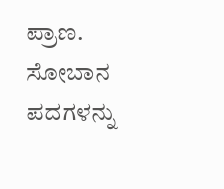ಪ್ರಾಣ.
ಸೋಬಾನ ಪದಗಳನ್ನು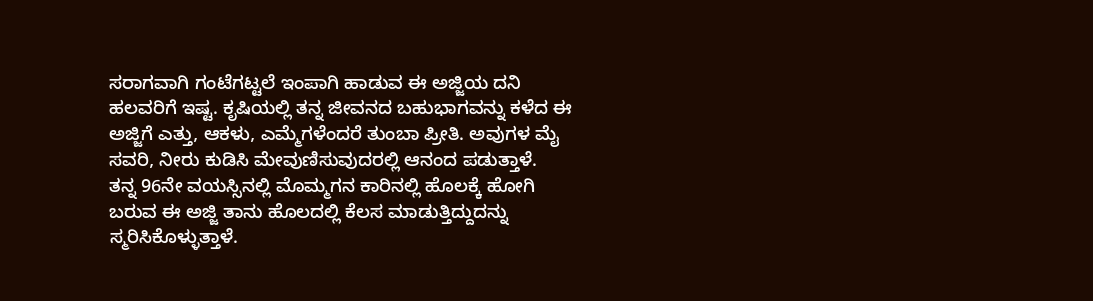ಸರಾಗವಾಗಿ ಗಂಟೆಗಟ್ಟಲೆ ಇಂಪಾಗಿ ಹಾಡುವ ಈ ಅಜ್ಜಿಯ ದನಿ ಹಲವರಿಗೆ ಇಷ್ಟ. ಕೃಷಿಯಲ್ಲಿ ತನ್ನ ಜೀವನದ ಬಹುಭಾಗವನ್ನು ಕಳೆದ ಈ ಅಜ್ಜಿಗೆ ಎತ್ತು, ಆಕಳು, ಎಮ್ಮೆಗಳೆಂದರೆ ತುಂಬಾ ಪ್ರೀತಿ. ಅವುಗಳ ಮೈ ಸವರಿ, ನೀರು ಕುಡಿಸಿ ಮೇವುಣಿಸುವುದರಲ್ಲಿ ಆನಂದ ಪಡುತ್ತಾಳೆ.
ತನ್ನ 96ನೇ ವಯಸ್ಸಿನಲ್ಲಿ ಮೊಮ್ಮಗನ ಕಾರಿನಲ್ಲಿ ಹೊಲಕ್ಕೆ ಹೋಗಿ ಬರುವ ಈ ಅಜ್ಜಿ ತಾನು ಹೊಲದಲ್ಲಿ ಕೆಲಸ ಮಾಡುತ್ತಿದ್ದುದನ್ನು ಸ್ಮರಿಸಿಕೊಳ್ಳುತ್ತಾಳೆ.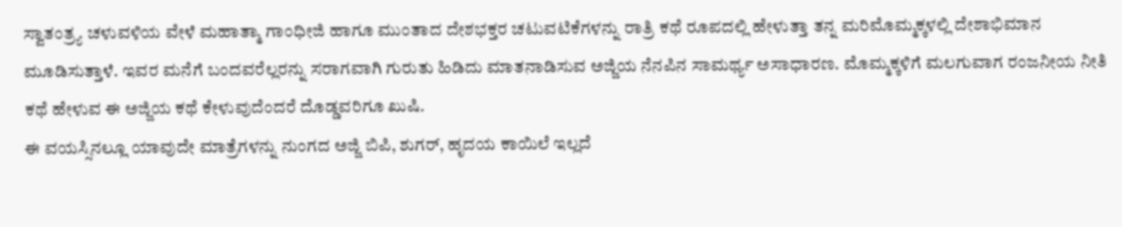ಸ್ವಾತಂತ್ರ್ಯ ಚಳುವಳಿಯ ವೇಳೆ ಮಹಾತ್ಮಾ ಗಾಂಧೀಜಿ ಹಾಗೂ ಮುಂತಾದ ದೇಶಭಕ್ತರ ಚಟುವಟಿಕೆಗಳನ್ನು ರಾತ್ರಿ ಕಥೆ ರೂಪದಲ್ಲಿ ಹೇಳುತ್ತಾ ತನ್ನ ಮರಿಮೊಮ್ಮಕ್ಕಳಲ್ಲಿ ದೇಶಾಭಿಮಾನ ಮೂಡಿಸುತ್ತಾಳೆ. ಇವರ ಮನೆಗೆ ಬಂದವರೆಲ್ಲರನ್ನು ಸರಾಗವಾಗಿ ಗುರುತು ಹಿಡಿದು ಮಾತನಾಡಿಸುವ ಅಜ್ಜಿಯ ನೆನಪಿನ ಸಾಮರ್ಥ್ಯ ಅಸಾಧಾರಣ. ಮೊಮ್ಮಕ್ಕಳಿಗೆ ಮಲಗುವಾಗ ರಂಜನೀಯ ನೀತಿ ಕಥೆ ಹೇಳುವ ಈ ಅಜ್ಜಿಯ ಕಥೆ ಕೇಳುವುದೆಂದರೆ ದೊಡ್ಡವರಿಗೂ ಖುಷಿ.
ಈ ವಯಸ್ಸಿನಲ್ಲೂ ಯಾವುದೇ ಮಾತ್ರೆಗಳನ್ನು ನುಂಗದ ಅಜ್ಜಿ ಬಿಪಿ, ಶುಗರ್, ಹೃದಯ ಕಾಯಿಲೆ ಇಲ್ಲದೆ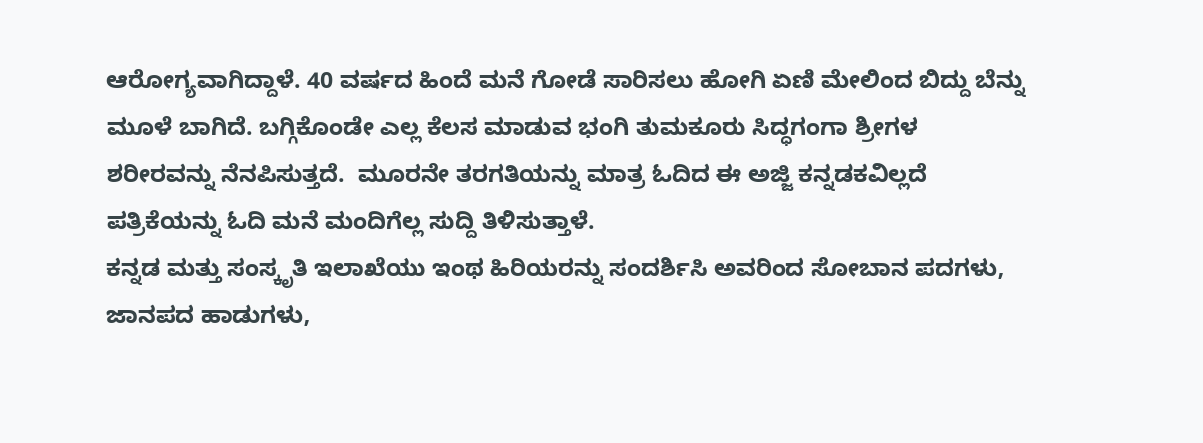ಆರೋಗ್ಯವಾಗಿದ್ದಾಳೆ. 40 ವರ್ಷದ ಹಿಂದೆ ಮನೆ ಗೋಡೆ ಸಾರಿಸಲು ಹೋಗಿ ಏಣಿ ಮೇಲಿಂದ ಬಿದ್ದು ಬೆನ್ನು ಮೂಳೆ ಬಾಗಿದೆ. ಬಗ್ಗಿಕೊಂಡೇ ಎಲ್ಲ ಕೆಲಸ ಮಾಡುವ ಭಂಗಿ ತುಮಕೂರು ಸಿದ್ಧಗಂಗಾ ಶ್ರೀಗಳ ಶರೀರವನ್ನು ನೆನಪಿಸುತ್ತದೆ.  ಮೂರನೇ ತರಗತಿಯನ್ನು ಮಾತ್ರ ಓದಿದ ಈ ಅಜ್ಜಿ ಕನ್ನಡಕವಿಲ್ಲದೆ ಪತ್ರಿಕೆಯನ್ನು ಓದಿ ಮನೆ ಮಂದಿಗೆಲ್ಲ ಸುದ್ದಿ ತಿಳಿಸುತ್ತಾಳೆ.
ಕನ್ನಡ ಮತ್ತು ಸಂಸ್ಕೃತಿ ಇಲಾಖೆಯು ಇಂಥ ಹಿರಿಯರನ್ನು ಸಂದರ್ಶಿಸಿ ಅವರಿಂದ ಸೋಬಾನ ಪದಗಳು, ಜಾನಪದ ಹಾಡುಗಳು,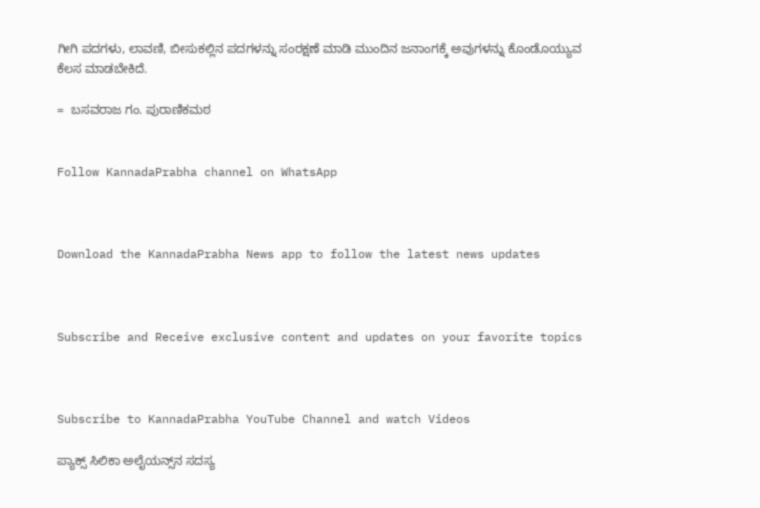ಗೀಗಿ ಪದಗಳು, ಲಾವಣಿ, ಬೀಸುಕಲ್ಲಿನ ಪದಗಳನ್ನು ಸಂರಕ್ಷಣೆ ಮಾಡಿ ಮುಂದಿನ ಜನಾಂಗಕ್ಕೆ ಅವುಗಳನ್ನು ಕೊಂಡೊಯ್ಯುವ ಕೆಲಸ ಮಾಡಬೇಕಿದೆ.

=  ಬಸವರಾಜ ಗಂ. ಪುರಾಣಿಕಮಠ


Follow KannadaPrabha channel on WhatsApp



Download the KannadaPrabha News app to follow the latest news updates



Subscribe and Receive exclusive content and updates on your favorite topics



Subscribe to KannadaPrabha YouTube Channel and watch Videos

ಪ್ಯಾಕ್ಸ್ ಸಿಲಿಕಾ ಅಲೈಯನ್ಸ್‌ನ ಸದಸ್ಯ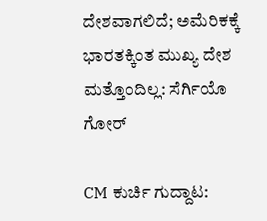ದೇಶವಾಗಲಿದೆ; ಅಮೆರಿಕಕ್ಕೆ ಭಾರತಕ್ಕಿಂತ ಮುಖ್ಯ ದೇಶ ಮತ್ತೊಂದಿಲ್ಲ: ಸೆರ್ಗಿಯೊ ಗೋರ್

CM ಕುರ್ಚಿ ಗುದ್ದಾಟ: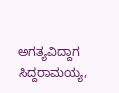ಅಗತ್ಯವಿದ್ದಾಗ ಸಿದ್ದರಾಮಯ್ಯ,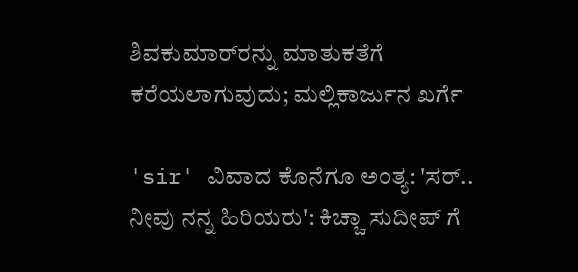ಶಿವಕುಮಾರ್‌ರನ್ನು ಮಾತುಕತೆಗೆ ಕರೆಯಲಾಗುವುದು; ಮಲ್ಲಿಕಾರ್ಜುನ ಖರ್ಗೆ

'sir' ವಿವಾದ ಕೊನೆಗೂ ಅಂತ್ಯ: 'ಸರ್.. ನೀವು ನನ್ನ ಹಿರಿಯರು': ಕಿಚ್ಚಾ ಸುದೀಪ್ ಗೆ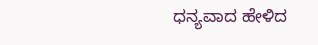ಧನ್ಯವಾದ ಹೇಳಿದ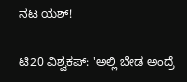ನಟ ಯಶ್!

ಟಿ20 ವಿಶ್ವಕಪ್: 'ಅಲ್ಲಿ ಬೇಡ ಅಂದ್ರೆ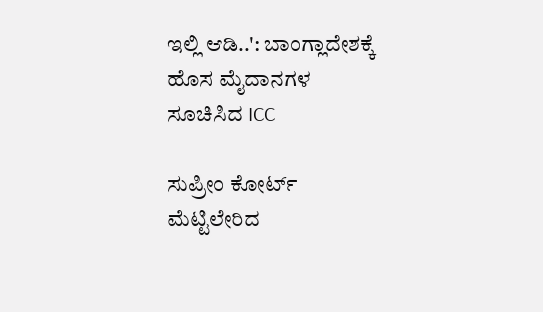ಇಲ್ಲಿ ಆಡಿ..': ಬಾಂಗ್ಲಾದೇಶಕ್ಕೆ ಹೊಸ ಮೈದಾನಗಳ ಸೂಚಿಸಿದ ICC

ಸುಪ್ರೀಂ ಕೋರ್ಟ್ ಮೆಟ್ಟಿಲೇರಿದ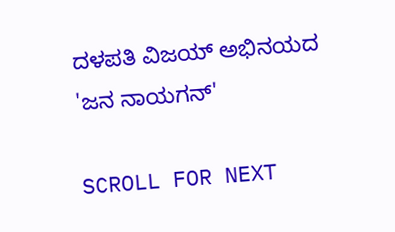ದಳಪತಿ ವಿಜಯ್ ಅಭಿನಯದ 'ಜನ ನಾಯಗನ್'

SCROLL FOR NEXT